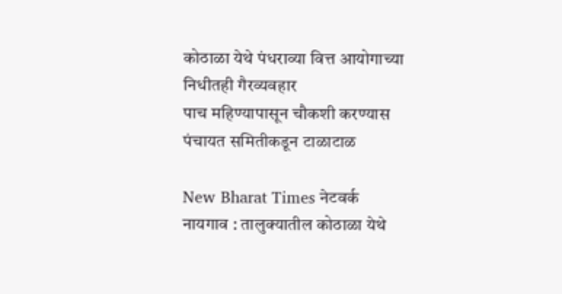कोठाळा येथे पंधराव्या वित्त आयोगाच्या निधीतही गैरव्यवहार
पाच महिण्यापासून चौकशी करण्यास पंचायत समितीकडून टाळाटाळ

New Bharat Times नेटवर्क
नायगाव : तालुक्यातील कोठाळा येथे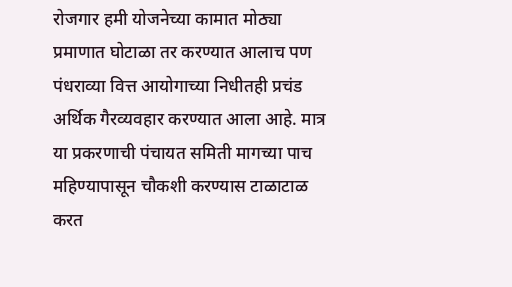रोजगार हमी योजनेच्या कामात मोठ्या प्रमाणात घोटाळा तर करण्यात आलाच पण पंधराव्या वित्त आयोगाच्या निधीतही प्रचंड अर्थिक गैरव्यवहार करण्यात आला आहे. मात्र या प्रकरणाची पंचायत समिती मागच्या पाच महिण्यापासून चौकशी करण्यास टाळाटाळ करत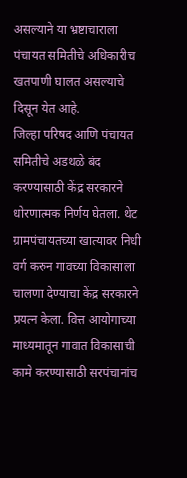असल्याने या भ्रष्टाचाराला पंचायत समितीचे अधिकारीच खतपाणी घालत असल्याचे दिसून येत आहे.
जिल्हा परिषद आणि पंचायत समितीचे अडथळे बंद करण्यासाठी केंद्र सरकारने धोरणात्मक निर्णय घेतला. थेट ग्रामपंचायतच्या खात्यावर निधी वर्ग करुन गावच्या विकासाला चालणा देण्याचा केंद्र सरकारने प्रयत्न केला. वित्त आयोगाच्या माध्यमातून गावात विकासाची कामे करण्यासाठी सरपंचानांच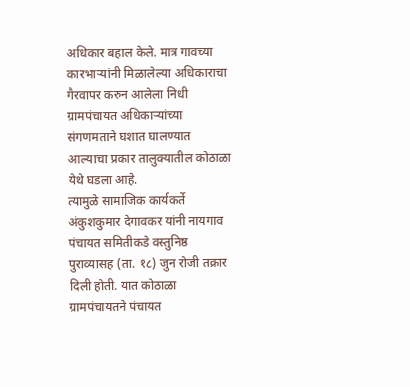अधिकार बहाल केले. मात्र गावच्या कारभाऱ्यांनी मिळालेल्या अधिकाराचा गैरवापर करुन आलेला निधी ग्रामपंचायत अधिकाऱ्यांच्या संगणमताने घशात घालण्यात आल्याचा प्रकार तालुक्यातील कोठाळा येथे घडला आहे.
त्यामुळे सामाजिक कार्यकर्ते अंकुशकुमार देगावकर यांनी नायगाव पंचायत समितीकडे वस्तुनिष्ठ पुराव्यासह (ता. १८) जुन रोजी तक्रार दिली होती. यात कोठाळा ग्रामपंचायतने पंचायत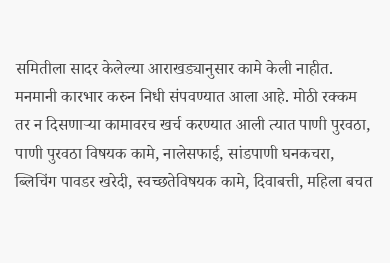समितीला सादर केलेल्या आराखड्यानुसार कामे केली नाहीत. मनमानी कारभार करुन निधी संपवण्यात आला आहे. मोठी रक्कम तर न दिसणाऱ्या कामावरच खर्च करण्यात आली त्यात पाणी पुरवठा, पाणी पुरवठा विषयक कामे, नालेसफाई, सांडपाणी घनकचरा, ब्लिचिंग पावडर खरेदी, स्वच्छतेविषयक कामे, दिवाबत्ती, महिला बचत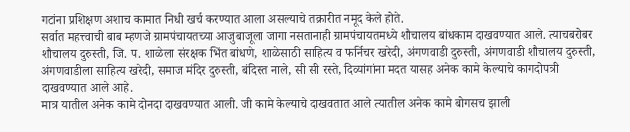गटांना प्रशिक्षण अशाच कामात निधी खर्च करण्यात आला असल्याचे तक्रारीत नमूद केले होते.
सर्वात महत्त्वाची बाब म्हणजे ग्रामपंचायतच्या आजुबाजूला जागा नसतानाही ग्रामपंचायतमध्ये शौचालय बांधकाम दाखवण्यात आले. त्याचबरोबर शौचालय दुरुस्ती, जि. प. शाळेला संरक्षक भिंत बांधणे, शाळेसाठी साहित्य व फर्निचर खरेदी, अंगणवाडी दुरुस्ती, अंगणवाडी शौचालय दुरुस्ती, अंगणवाडीला साहित्य खरेदी, समाज मंदिर दुरुस्ती, बंदिस्त नाले, सी सी रस्ते, दिव्यांगांना मदत यासह अनेक कामे केल्याचे कागदोपत्री दाखवण्यात आले आहे.
मात्र यातील अनेक कामे दोनदा दाखवण्यात आली. जी कामे केल्याचे दाखवतात आले त्यातील अनेक कामे बोगसच झाली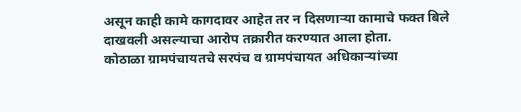असून काही कामे कागदावर आहेत तर न दिसणाऱ्या कामाचे फक्त बिले दाखवली असल्याचा आरोप तक्रारीत करण्यात आला होता.
कोठाळा ग्रामपंचायतचे सरपंच व ग्रामपंचायत अधिकाऱ्यांच्या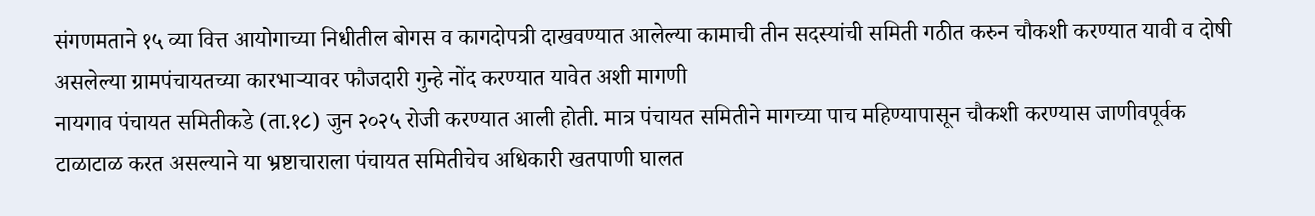संगणमताने १५ व्या वित्त आयोगाच्या निधीतील बोगस व कागदोपत्री दाखवण्यात आलेल्या कामाची तीन सदस्यांची समिती गठीत करुन चौकशी करण्यात यावी व दोषी असलेल्या ग्रामपंचायतच्या कारभाऱ्यावर फौजदारी गुन्हे नोंद करण्यात यावेत अशी मागणी
नायगाव पंचायत समितीकडे (ता.१८) जुन २०२५ रोजी करण्यात आली होती. मात्र पंचायत समितीने मागच्या पाच महिण्यापासून चौकशी करण्यास जाणीवपूर्वक टाळाटाळ करत असल्याने या भ्रष्टाचाराला पंचायत समितीचेच अधिकारी खतपाणी घालत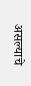असल्याचे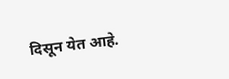दिसून येत आहे.